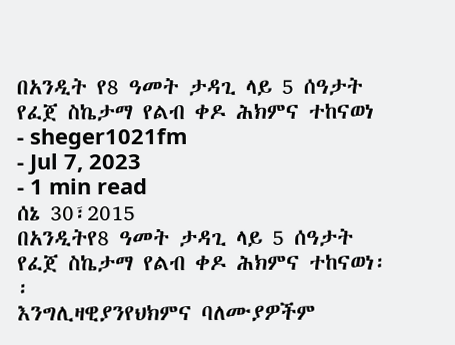በአንዲት የ8 ዓመት ታዳጊ ላይ 5 ሰዓታት የፈጀ ስኬታማ የልብ ቀዶ ሕክምና ተከናወነ
- sheger1021fm
- Jul 7, 2023
- 1 min read
ሰኔ 30፣2015
በአንዲትየ8 ዓመት ታዳጊ ላይ 5 ሰዓታት የፈጀ ስኬታማ የልብ ቀዶ ሕክምና ተከናወነ፡፡
እንግሊዛዊያንየህክምና ባለሙያዎችም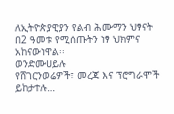ለኢትዮጵያዊያን የልብ ሕሙማን ህፃናት በ2 ዓመቱ የሚሰጡትን ነፃ ህክምና አከናውነዋል፡፡
ወንድሙሀይሉ
የሸገርንወሬዎች፣ መረጃ እና ፕሮግራሞች ይከታተሉ…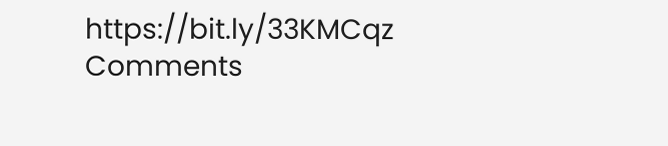https://bit.ly/33KMCqz
Comments